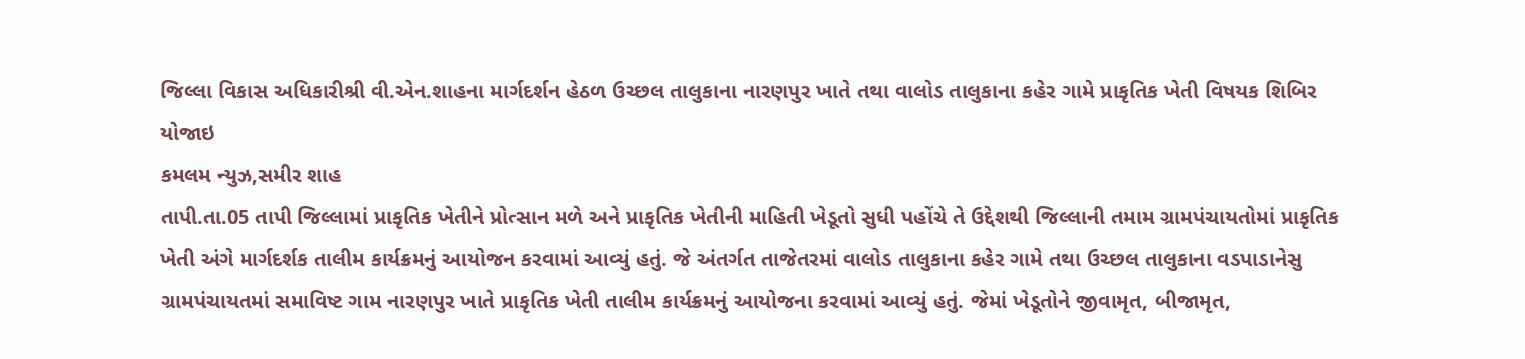જિલ્લા વિકાસ અધિકારીશ્રી વી.એન.શાહના માર્ગદર્શન હેઠળ ઉચ્છલ તાલુકાના નારણપુર ખાતે તથા વાલોડ તાલુકાના કહેર ગામે પ્રાકૃતિક ખેતી વિષયક શિબિર યોજાઇ
કમલમ ન્યુઝ,સમીર શાહ
તાપી.તા.05 તાપી જિલ્લામાં પ્રાકૃતિક ખેતીને પ્રોત્સાન મળે અને પ્રાકૃતિક ખેતીની માહિતી ખેડૂતો સુધી પહોંચે તે ઉદ્દેશથી જિલ્લાની તમામ ગ્રામપંચાયતોમાં પ્રાકૃતિક ખેતી અંગે માર્ગદર્શક તાલીમ કાર્યક્રમનું આયોજન કરવામાં આવ્યું હતું. જે અંતર્ગત તાજેતરમાં વાલોડ તાલુકાના કહેર ગામે તથા ઉચ્છલ તાલુકાના વડપાડાનેસુ ગ્રામપંચાયતમાં સમાવિષ્ટ ગામ નારણપુર ખાતે પ્રાકૃતિક ખેતી તાલીમ કાર્યક્રમનું આયોજના કરવામાં આવ્યું હતું. જેમાં ખેડૂતોને જીવામૃત, બીજામૃત,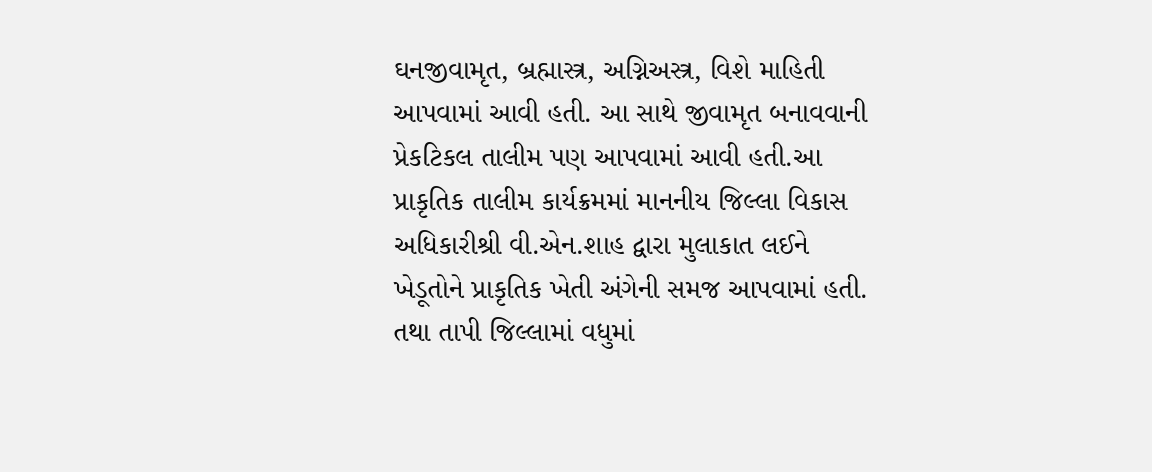ઘનજીવામૃત, બ્રહ્માસ્ત્ર, અગ્નિઅસ્ત્ર, વિશે માહિતી આપવામાં આવી હતી. આ સાથે જીવામૃત બનાવવાની પ્રેકટિકલ તાલીમ પણ આપવામાં આવી હતી.આ પ્રાકૃતિક તાલીમ કાર્યક્રમમાં માનનીય જિલ્લા વિકાસ અધિકારીશ્રી વી.એન.શાહ દ્વારા મુલાકાત લઈને ખેડૂતોને પ્રાકૃતિક ખેતી અંગેની સમજ આપવામાં હતી. તથા તાપી જિલ્લામાં વધુમાં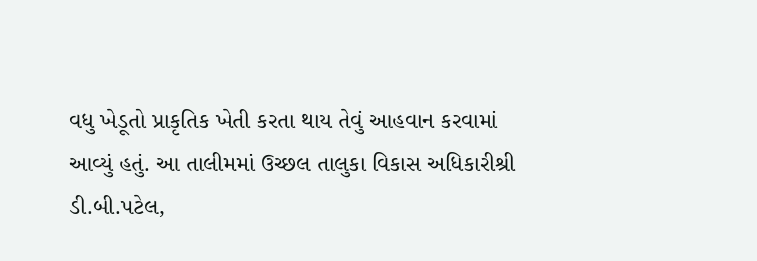વધુ ખેડૂતો પ્રાકૃતિક ખેતી કરતા થાય તેવું આહવાન કરવામાં આવ્યું હતું. આ તાલીમમાં ઉચ્છલ તાલુકા વિકાસ અધિકારીશ્રી ડી.બી.પટેલ,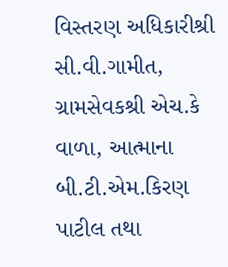વિસ્તરણ અધિકારીશ્રી સી.વી.ગામીત, ગ્રામસેવકશ્રી એચ.કે વાળા, આત્માના બી.ટી.એમ.કિરણ પાટીલ તથા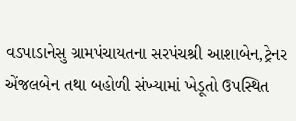વડપાડાનેસુ ગ્રામપંચાયતના સરપંચશ્રી આશાબેન,ટ્રેનર એંજલબેન તથા બહોળી સંખ્યામાં ખેડૂતો ઉપસ્થિત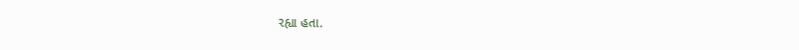રહ્યા હતા.